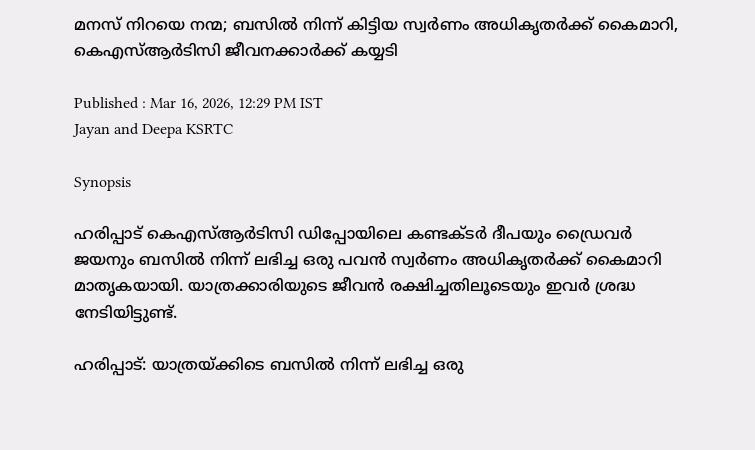മനസ് നിറയെ നന്മ; ബസിൽ നിന്ന് കിട്ടിയ സ്വർണം അധികൃതർക്ക് കൈമാറി, കെഎസ്ആർടിസി ജീവനക്കാർക്ക് കയ്യടി

Published : Mar 16, 2026, 12:29 PM IST
Jayan and Deepa KSRTC

Synopsis

ഹരിപ്പാട് കെഎസ്ആർടിസി ഡിപ്പോയിലെ കണ്ടക്ടർ ദീപയും ഡ്രൈവർ ജയനും ബസിൽ നിന്ന് ലഭിച്ച ഒരു പവൻ സ്വർണം അധികൃതർക്ക് കൈമാറി മാതൃകയായി. യാത്രക്കാരിയുടെ ജീവൻ രക്ഷിച്ചതിലൂടെയും ഇവർ ശ്രദ്ധ നേടിയിട്ടുണ്ട്.

ഹരിപ്പാട്: യാത്രയ്ക്കിടെ ബസിൽ നിന്ന് ലഭിച്ച ഒരു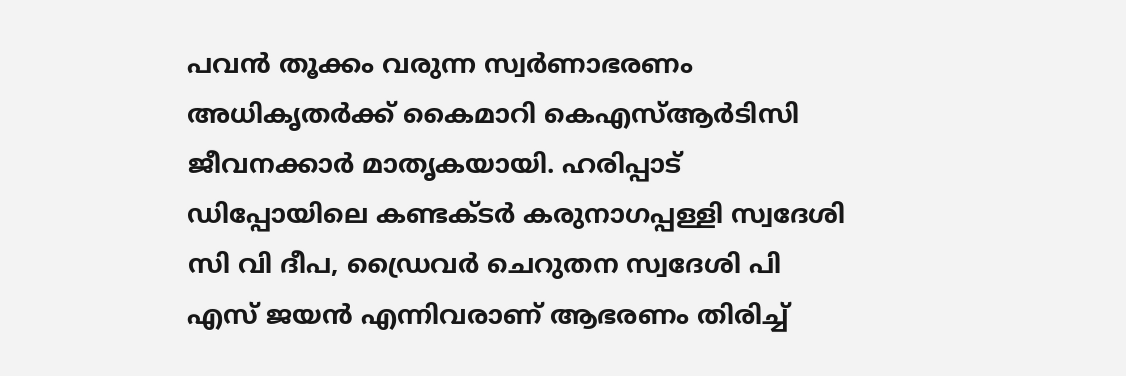പവൻ തൂക്കം വരുന്ന സ്വർണാഭരണം അധികൃതർക്ക് കൈമാറി കെഎസ്ആർടിസി ജീവനക്കാർ മാതൃകയായി. ഹരിപ്പാട് ഡിപ്പോയിലെ കണ്ടക്ടർ കരുനാഗപ്പള്ളി സ്വദേശി സി വി ദീപ, ഡ്രൈവർ ചെറുതന സ്വദേശി പി എസ് ജയൻ എന്നിവരാണ് ആഭരണം തിരിച്ച്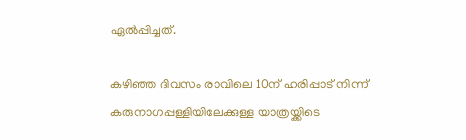ഏൽപ്പിച്ചത്.

കഴിഞ്ഞ ദിവസം രാവിലെ 10ന് ഹരിപ്പാട് നിന്ന് കരുനാഗപ്പള്ളിയിലേക്കുള്ള യാത്രയ്ക്കിടെ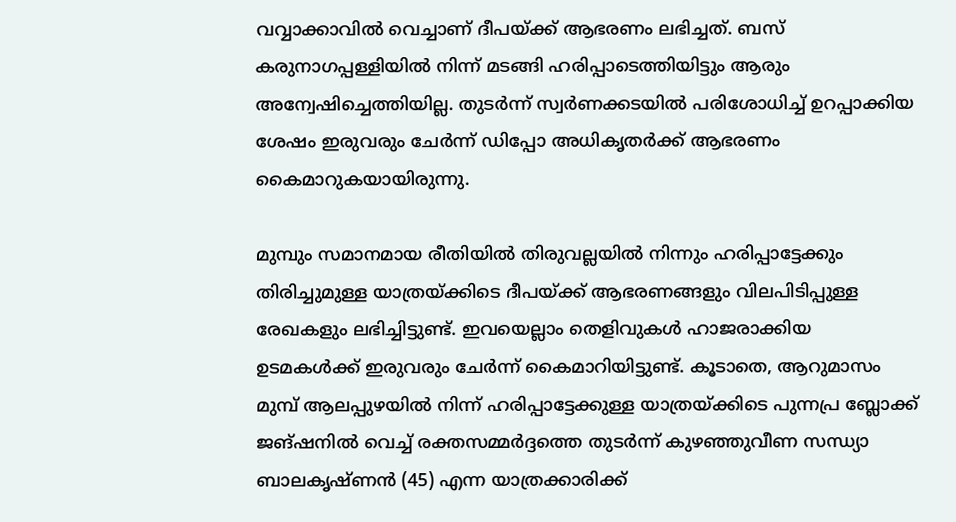വവ്വാക്കാവിൽ വെച്ചാണ് ദീപയ്ക്ക് ആഭരണം ലഭിച്ചത്. ബസ് കരുനാഗപ്പള്ളിയിൽ നിന്ന് മടങ്ങി ഹരിപ്പാടെത്തിയിട്ടും ആരും അന്വേഷിച്ചെത്തിയില്ല. തുടർന്ന് സ്വർണക്കടയിൽ പരിശോധിച്ച് ഉറപ്പാക്കിയ ശേഷം ഇരുവരും ചേർന്ന് ഡിപ്പോ അധികൃതർക്ക് ആഭരണം കൈമാറുകയായിരുന്നു.

മുമ്പും സമാനമായ രീതിയിൽ തിരുവല്ലയിൽ നിന്നും ഹരിപ്പാട്ടേക്കും തിരിച്ചുമുള്ള യാത്രയ്ക്കിടെ ദീപയ്ക്ക് ആഭരണങ്ങളും വിലപിടിപ്പുള്ള രേഖകളും ലഭിച്ചിട്ടുണ്ട്. ഇവയെല്ലാം തെളിവുകൾ ഹാജരാക്കിയ ഉടമകൾക്ക് ഇരുവരും ചേർന്ന് കൈമാറിയിട്ടുണ്ട്. കൂടാതെ, ആറുമാസം മുമ്പ് ആലപ്പുഴയിൽ നിന്ന് ഹരിപ്പാട്ടേക്കുള്ള യാത്രയ്ക്കിടെ പുന്നപ്ര ബ്ലോക്ക് ജങ്ഷനിൽ വെച്ച് രക്തസമ്മർദ്ദത്തെ തുടർന്ന് കുഴഞ്ഞുവീണ സന്ധ്യാ ബാലകൃഷ്ണൻ (45) എന്ന യാത്രക്കാരിക്ക്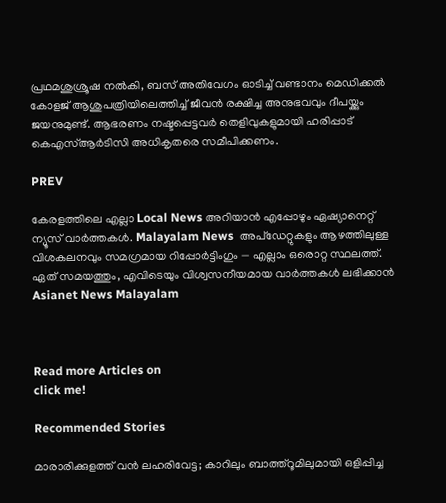പ്രഥമശുശ്രൂഷ നൽകി, ബസ് അതിവേഗം ഓടിച്ച് വണ്ടാനം മെഡിക്കൽ കോളജ് ആശുപത്രിയിലെത്തിച്ച് ജീവൻ രക്ഷിച്ച അനുഭവവും ദീപയ്ക്കും ജയനുമുണ്ട്. ആഭരണം നഷ്ടപ്പെട്ടവർ തെളിവുകളുമായി ഹരിപ്പാട് കെഎസ്ആർടിസി അധികൃതരെ സമീപിക്കണം.

PREV

കേരളത്തിലെ എല്ലാ Local News അറിയാൻ എപ്പോഴും ഏഷ്യാനെറ്റ് ന്യൂസ് വാർത്തകൾ. Malayalam News  അപ്‌ഡേറ്റുകളും ആഴത്തിലുള്ള വിശകലനവും സമഗ്രമായ റിപ്പോർട്ടിംഗും — എല്ലാം ഒരൊറ്റ സ്ഥലത്ത്. ഏത് സമയത്തും, എവിടെയും വിശ്വസനീയമായ വാർത്തകൾ ലഭിക്കാൻ Asianet News Malayalam



Read more Articles on
click me!

Recommended Stories

മാരാരിക്കുളത്ത് വൻ ലഹരിവേട്ട; കാറിലും ബാത്ത്റൂമിലുമായി ഒളിപ്പിച്ച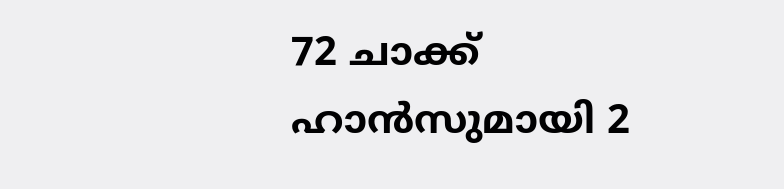72 ചാക്ക് ഹാൻസുമായി 2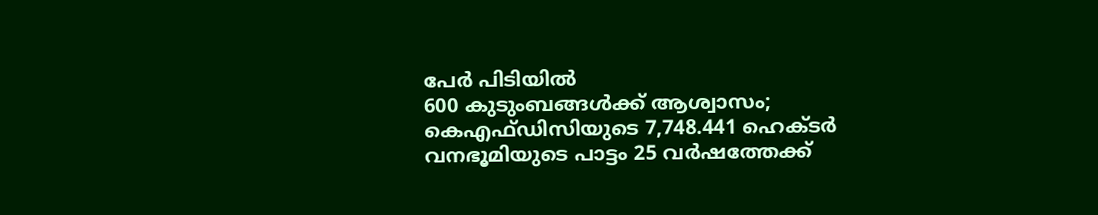പേർ പിടിയിൽ
600 കുടുംബങ്ങൾക്ക് ആശ്വാസം; കെഎഫ്ഡിസിയുടെ 7,748.441 ഹെക്ടർ വനഭൂമിയുടെ പാട്ടം 25 വ‍ർഷത്തേക്ക്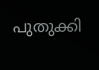പുതുക്കി